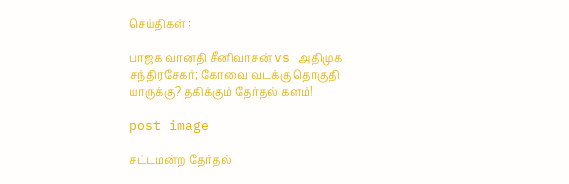செய்திகள் :

பாஜக வானதி சீனிவாசன் vs அதிமுக சந்திரசேகர்; கோவை வடக்கு தொகுதி யாருக்கு? தகிக்கும் தேர்தல் களம்!

post image

சட்டமன்ற தேர்தல்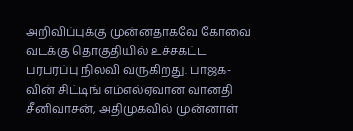அறிவிப்புக்கு முன்னதாகவே கோவை வடக்கு தொகுதியில் உச்சகட்ட பரபரப்பு நிலவி வருகிறது. பாஜக-வின் சிட்டிங் எம்எல்ஏவான வானதி சீனிவாசன், அதிமுகவில் முன்னாள்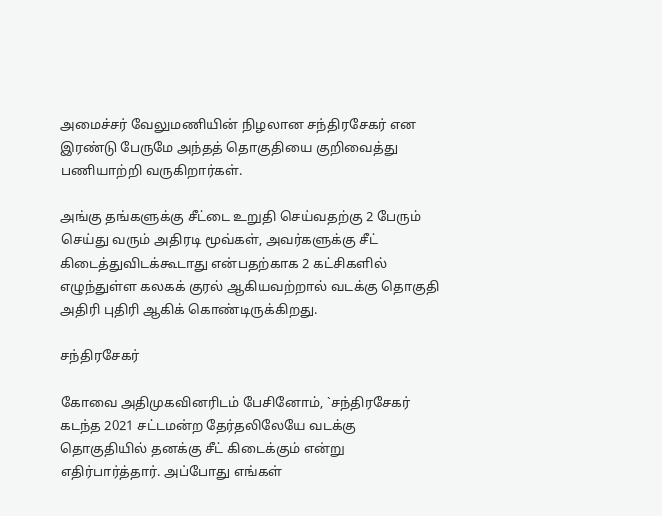அமைச்சர் வேலுமணியின் நிழலான சந்திரசேகர் என இரண்டு பேருமே அந்தத் தொகுதியை குறிவைத்து பணியாற்றி வருகிறார்கள்.

அங்கு தங்களுக்கு சீட்டை உறுதி செய்வதற்கு 2 பேரும் செய்து வரும் அதிரடி மூவ்கள், அவர்களுக்கு சீட் கிடைத்துவிடக்கூடாது என்பதற்காக 2 கட்சிகளில் எழுந்துள்ள கலகக் குரல் ஆகியவற்றால் வடக்கு தொகுதி அதிரி புதிரி ஆகிக் கொண்டிருக்கிறது.

சந்திரசேகர்

கோவை அதிமுகவினரிடம் பேசினோம், `சந்திரசேகர் கடந்த 2021 சட்டமன்ற தேர்தலிலேயே வடக்கு தொகுதியில் தனக்கு சீட் கிடைக்கும் என்று எதிர்பார்த்தார். அப்போது எங்கள்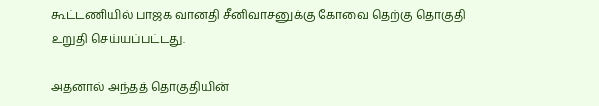கூட்டணியில் பாஜக வானதி சீனிவாசனுக்கு கோவை தெற்கு தொகுதி உறுதி செய்யப்பட்டது.

அதனால் அந்தத் தொகுதியின்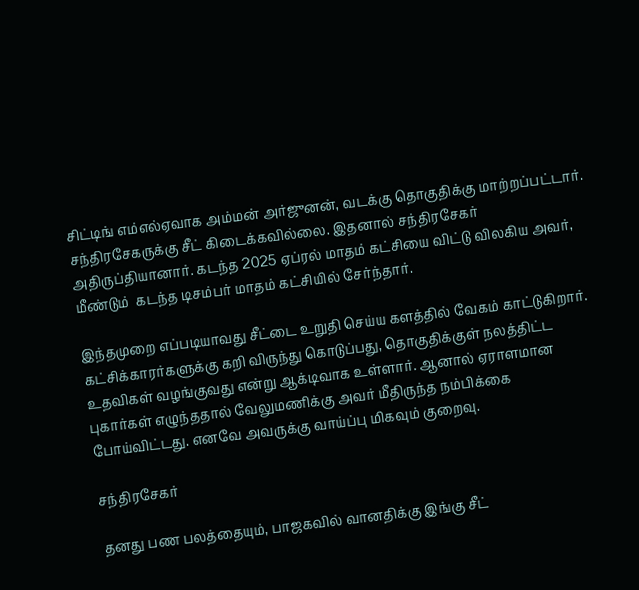சிட்டிங் எம்எல்ஏவாக அம்மன் அர்ஜுனன், வடக்கு தொகுதிக்கு மாற்றப்பட்டார். சந்திரசேகருக்கு சீட் கிடைக்கவில்லை. இதனால் சந்திரசேகர் அதிருப்தியானார். கடந்த 2025 ஏப்ரல் மாதம் கட்சியை விட்டு விலகிய அவர், மீண்டும்  கடந்த டிசம்பர் மாதம் கட்சியில் சேர்ந்தார்.

இந்தமுறை எப்படியாவது சீட்டை உறுதி செய்ய களத்தில் வேகம் காட்டுகிறார். கட்சிக்காரர்களுக்கு கறி விருந்து கொடுப்பது, தொகுதிக்குள் நலத்திட்ட உதவிகள் வழங்குவது என்று ஆக்டிவாக உள்ளார். ஆனால் ஏராளமான புகார்கள் எழுந்ததால் வேலுமணிக்கு அவர் மீதிருந்த நம்பிக்கை போய்விட்டது. எனவே அவருக்கு வாய்ப்பு மிகவும் குறைவு.

சந்திரசேகர்

தனது பண பலத்தையும், பாஜகவில் வானதிக்கு இங்கு சீட்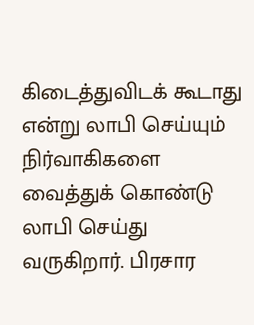கிடைத்துவிடக் கூடாது என்று லாபி செய்யும் நிர்வாகிகளை வைத்துக் கொண்டு லாபி செய்து வருகிறார். பிரசார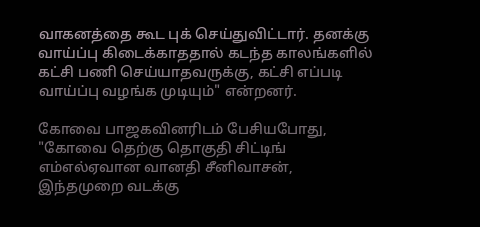வாகனத்தை கூட புக் செய்துவிட்டார். தனக்கு வாய்ப்பு கிடைக்காததால் கடந்த காலங்களில் கட்சி பணி செய்யாதவருக்கு, கட்சி எப்படி வாய்ப்பு வழங்க முடியும்" என்றனர்.

கோவை பாஜகவினரிடம் பேசியபோது, "கோவை தெற்கு தொகுதி சிட்டிங் எம்எல்ஏவான வானதி சீனிவாசன், இந்தமுறை வடக்கு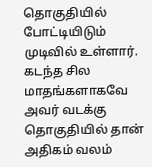தொகுதியில் போட்டியிடும் முடிவில் உள்ளார். கடந்த சில மாதங்களாகவே அவர் வடக்கு தொகுதியில் தான் அதிகம் வலம்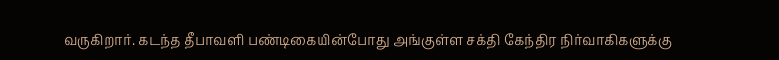வருகிறார். கடந்த தீபாவளி பண்டிகையின்போது அங்குள்ள சக்தி கேந்திர நிர்வாகிகளுக்கு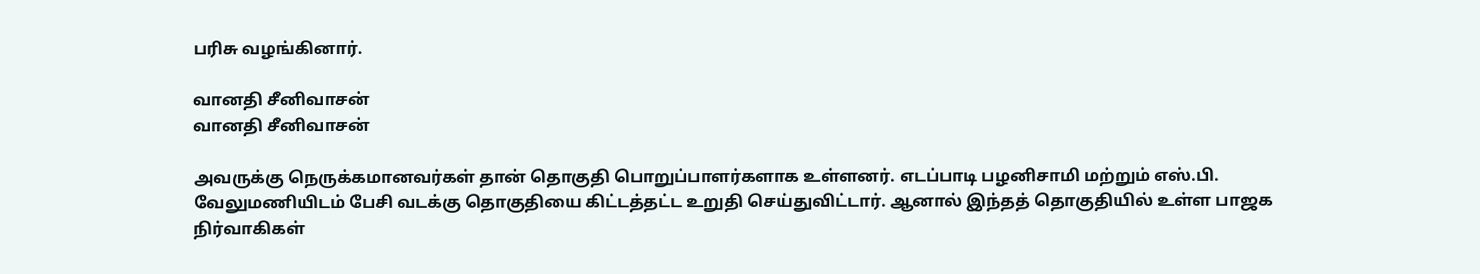பரிசு வழங்கினார்.

வானதி சீனிவாசன்
வானதி சீனிவாசன்

அவருக்கு நெருக்கமானவர்கள் தான் தொகுதி பொறுப்பாளர்களாக உள்ளனர். எடப்பாடி பழனிசாமி மற்றும் எஸ்.பி. வேலுமணியிடம் பேசி வடக்கு தொகுதியை கிட்டத்தட்ட உறுதி செய்துவிட்டார். ஆனால் இந்தத் தொகுதியில் உள்ள பாஜக நிர்வாகிகள்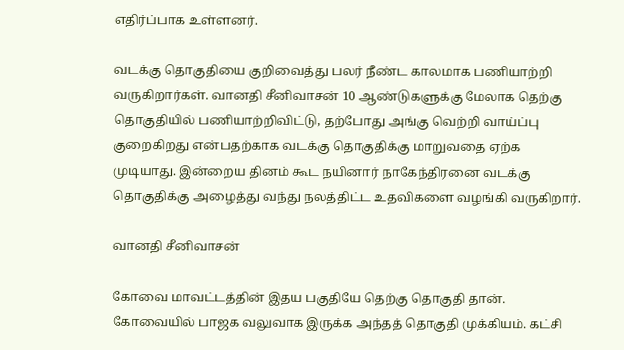எதிர்ப்பாக உள்ளனர்.

வடக்கு தொகுதியை குறிவைத்து பலர் நீண்ட காலமாக பணியாற்றி வருகிறார்கள். வானதி சீனிவாசன் 10 ஆண்டுகளுக்கு மேலாக தெற்கு தொகுதியில் பணியாற்றிவிட்டு, தற்போது அங்கு வெற்றி வாய்ப்பு குறைகிறது என்பதற்காக வடக்கு தொகுதிக்கு மாறுவதை ஏற்க முடியாது. இன்றைய தினம் கூட நயினார் நாகேந்திரனை வடக்கு தொகுதிக்கு அழைத்து வந்து நலத்திட்ட உதவிகளை வழங்கி வருகிறார்.

வானதி சீனிவாசன்

கோவை மாவட்டத்தின் இதய பகுதியே தெற்கு தொகுதி தான். கோவையில் பாஜக வலுவாக இருக்க அந்தத் தொகுதி முக்கியம். கட்சி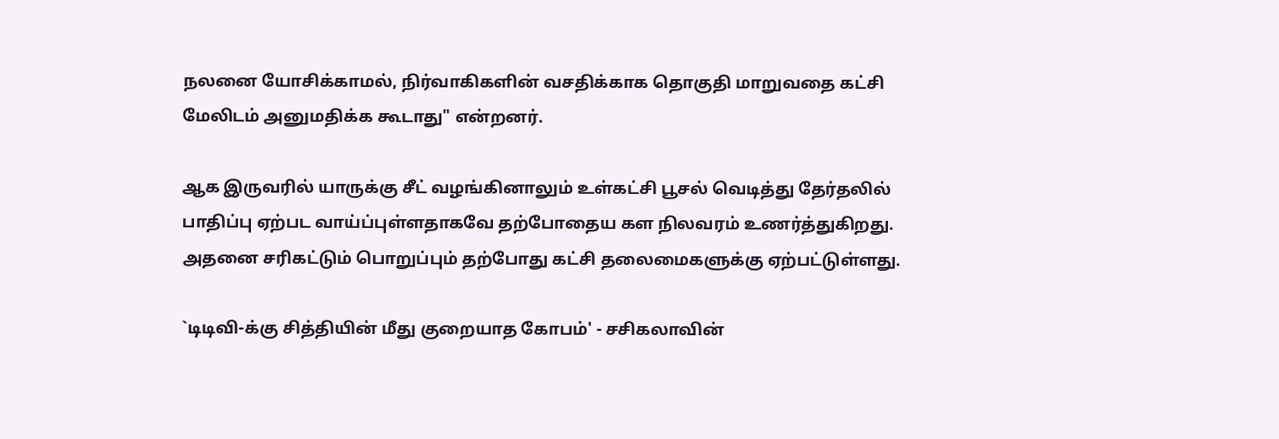நலனை யோசிக்காமல், நிர்வாகிகளின் வசதிக்காக தொகுதி மாறுவதை கட்சி மேலிடம் அனுமதிக்க கூடாது" என்றனர்.

ஆக இருவரில் யாருக்கு சீட் வழங்கினாலும் உள்கட்சி பூசல் வெடித்து தேர்தலில் பாதிப்பு ஏற்பட வாய்ப்புள்ளதாகவே தற்போதைய கள நிலவரம் உணர்த்துகிறது. அதனை சரிகட்டும் பொறுப்பும் தற்போது கட்சி தலைமைகளுக்கு ஏற்பட்டுள்ளது.

`டிடிவி-க்கு சித்தியின் மீது குறையாத கோபம்' - சசிகலாவின்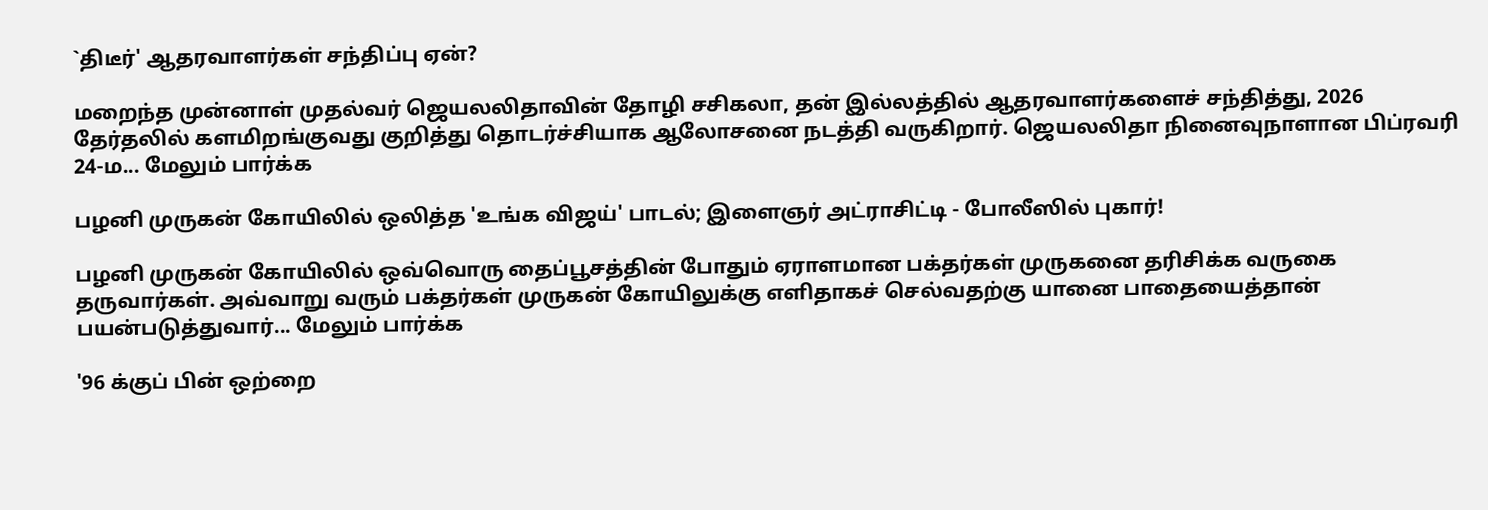`திடீர்' ஆதரவாளர்கள் சந்திப்பு ஏன்?

மறைந்த முன்னாள் முதல்வர் ஜெயலலிதாவின் தோழி சசிகலா, தன் இல்லத்தில் ஆதரவாளர்களைச் சந்தித்து, 2026 தேர்தலில் களமிறங்குவது குறித்து தொடர்ச்சியாக ஆலோசனை நடத்தி வருகிறார். ஜெயலலிதா நினைவுநாளான பிப்ரவரி 24-ம... மேலும் பார்க்க

பழனி முருகன் கோயிலில் ஒலித்த 'உங்க விஜய்' பாடல்; இளைஞர் அட்ராசிட்டி - போலீஸில் புகார்!

பழனி முருகன் கோயிலில் ஒவ்வொரு தைப்பூசத்தின் போதும் ஏராளமான பக்தர்கள் முருகனை தரிசிக்க வருகை தருவார்கள். அவ்வாறு வரும் பக்தர்கள் முருகன் கோயிலுக்கு எளிதாகச் செல்வதற்கு யானை பாதையைத்தான் பயன்படுத்துவார்... மேலும் பார்க்க

'96 க்குப் பின் ஒற்றை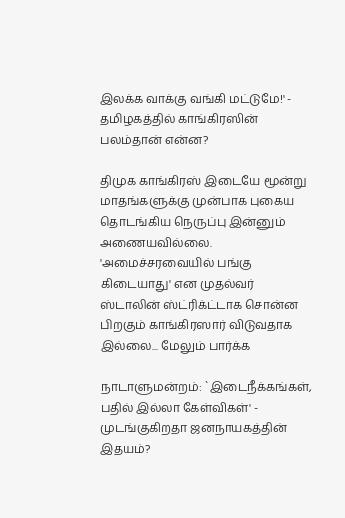இலக்க வாக்கு வங்கி மட்டுமே!' - தமிழகத்தில் காங்கிரஸின் பலம்தான் என்ன?

திமுக காங்கிரஸ் இடையே மூன்று மாதங்களுக்கு முன்பாக புகைய தொடங்கிய நெருப்பு இன்னும் அணையவில்லை. 'அமைச்சரவையில் பங்கு கிடையாது' என முதல்வர் ஸ்டாலின் ஸ்ட்ரிக்ட்டாக சொன்ன பிறகும் காங்கிரஸார் விடுவதாக இல்லை... மேலும் பார்க்க

நாடாளுமன்றம்: `இடைநீக்கங்கள், பதில் இல்லா கேள்விகள்' - முடங்குகிறதா ஜனநாயகத்தின் இதயம்?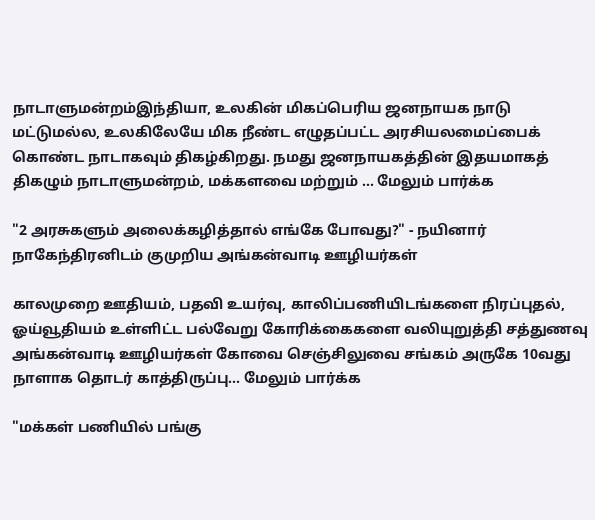நாடாளுமன்றம்இந்தியா, உலகின் மிகப்பெரிய ஜனநாயக நாடு மட்டுமல்ல, உலகிலேயே மிக நீண்ட எழுதப்பட்ட அரசியலமைப்பைக் கொண்ட நாடாகவும் திகழ்கிறது. நமது ஜனநாயகத்தின் இதயமாகத் திகழும் நாடாளுமன்றம், மக்களவை மற்றும் ... மேலும் பார்க்க

"2 அரசுகளும் அலைக்கழித்தால் எங்கே போவது?" - நயினார் நாகேந்திரனிடம் குமுறிய அங்கன்வாடி ஊழியர்கள்

காலமுறை ஊதியம், பதவி உயர்வு, காலிப்பணியிடங்களை நிரப்புதல், ஓய்வூதியம் உள்ளிட்ட பல்வேறு கோரிக்கைகளை வலியுறுத்தி சத்துணவு அங்கன்வாடி ஊழியர்கள் கோவை செஞ்சிலுவை சங்கம் அருகே 10வது நாளாக தொடர் காத்திருப்பு... மேலும் பார்க்க

"மக்கள் பணியில் பங்கு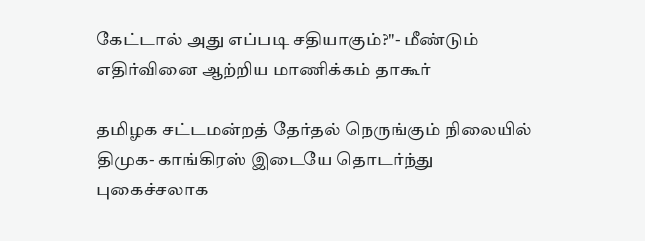கேட்டால் அது எப்படி சதியாகும்?"- மீண்டும் எதிர்வினை ஆற்றிய மாணிக்கம் தாகூர்

தமிழக சட்டமன்றத் தேர்தல் நெருங்கும் நிலையில் திமுக- காங்கிரஸ் இடையே தொடர்ந்து புகைச்சலாக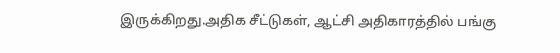இருக்கிறது.அதிக சீட்டுகள், ஆட்சி அதிகாரத்தில் பங்கு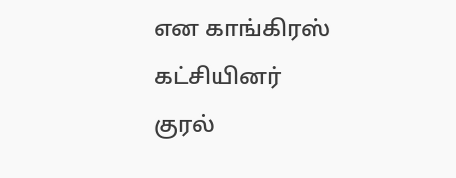என காங்கிரஸ் கட்சியினர் குரல்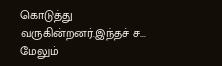கொடுத்து வருகின்றனர்.இந்தச் ச... மேலும்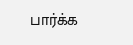பார்க்க